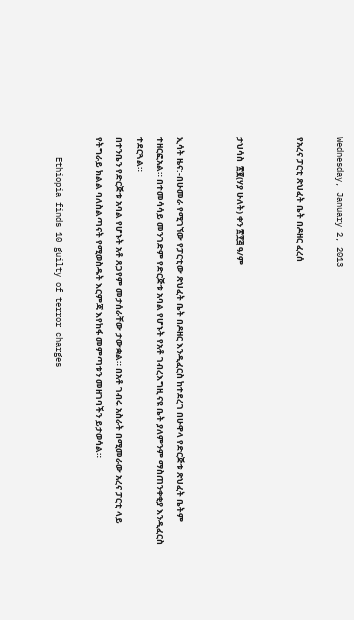Wednesday, January 2, 2013

የአረና ፓርቲ ጽህፈት ቤት በዶዘር ፈረሰ


ታህሳስ  ፳፪(ሃያ ሁለት) ቀን ፳፻፭ ዓ/ም


ኢሳት ዜና:-በሁመራ የሚገኘው የፓርቲው ጽህፈት ቤት በዶዘር እንዲፈርስ ከተደረገ በሁዋላ የድርጅቱ ጽህፈት ቤትም ተዘርፎአል። በተመሳሳይ መንገድም የድርጅቱ አባል የሆኑት የአቶ ገብረእግዚ ናዩ ቤት ያለምንም ማስጠንቀቂያ እንዲፈርስ ተደርጓል።
በተንቤን የድርጅቱ አባል የሆኑት አቶ ጸጋየም መታሰራቸው ታውቋል። በአቶ ገብሩ አስራት በሚመራው አረና ፓርቲ ላይ የትግራይ ክልል ባለስልጣናት የሚወስዱት እርምጃ እየከፋ መምጣቱን መዘገባችን ይታወሳል።

    Ethiopia finds 10 guilty of terror charges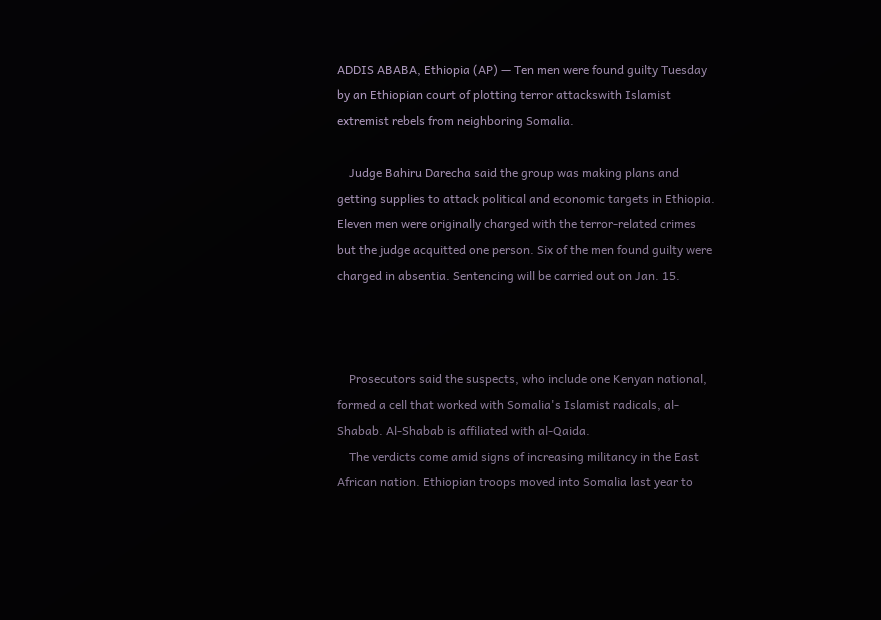ADDIS ABABA, Ethiopia (AP) — Ten men were found guilty Tuesday by an Ethiopian court of plotting terror attackswith Islamist extremist rebels from neighboring Somalia.

    Judge Bahiru Darecha said the group was making plans and getting supplies to attack political and economic targets in Ethiopia. Eleven men were originally charged with the terror-related crimes but the judge acquitted one person. Six of the men found guilty were charged in absentia. Sentencing will be carried out on Jan. 15.



    Prosecutors said the suspects, who include one Kenyan national, formed a cell that worked with Somalia's Islamist radicals, al-Shabab. Al-Shabab is affiliated with al-Qaida.
    The verdicts come amid signs of increasing militancy in the East African nation. Ethiopian troops moved into Somalia last year to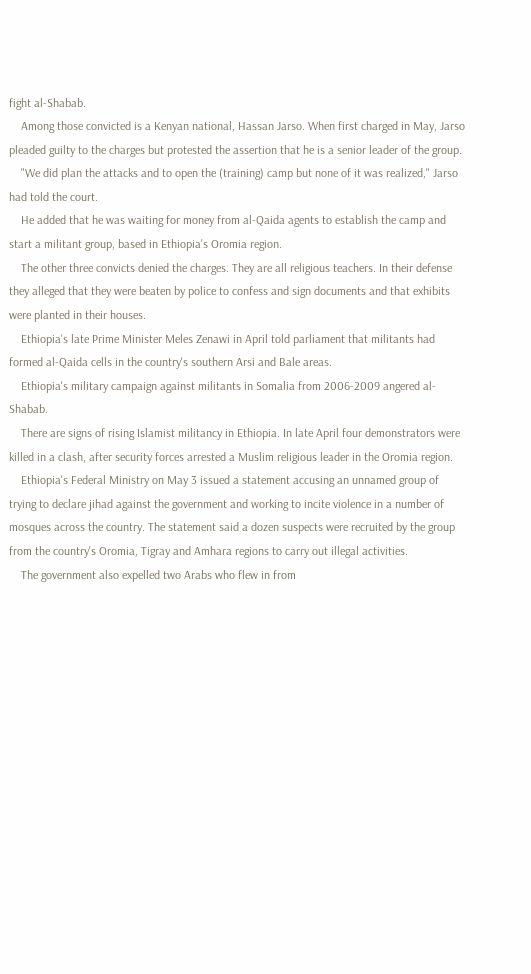fight al-Shabab.
    Among those convicted is a Kenyan national, Hassan Jarso. When first charged in May, Jarso pleaded guilty to the charges but protested the assertion that he is a senior leader of the group.
    "We did plan the attacks and to open the (training) camp but none of it was realized," Jarso had told the court.
    He added that he was waiting for money from al-Qaida agents to establish the camp and start a militant group, based in Ethiopia's Oromia region.
    The other three convicts denied the charges. They are all religious teachers. In their defense they alleged that they were beaten by police to confess and sign documents and that exhibits were planted in their houses.
    Ethiopia's late Prime Minister Meles Zenawi in April told parliament that militants had formed al-Qaida cells in the country's southern Arsi and Bale areas.
    Ethiopia's military campaign against militants in Somalia from 2006-2009 angered al-Shabab.
    There are signs of rising Islamist militancy in Ethiopia. In late April four demonstrators were killed in a clash, after security forces arrested a Muslim religious leader in the Oromia region.
    Ethiopia's Federal Ministry on May 3 issued a statement accusing an unnamed group of trying to declare jihad against the government and working to incite violence in a number of mosques across the country. The statement said a dozen suspects were recruited by the group from the country's Oromia, Tigray and Amhara regions to carry out illegal activities.
    The government also expelled two Arabs who flew in from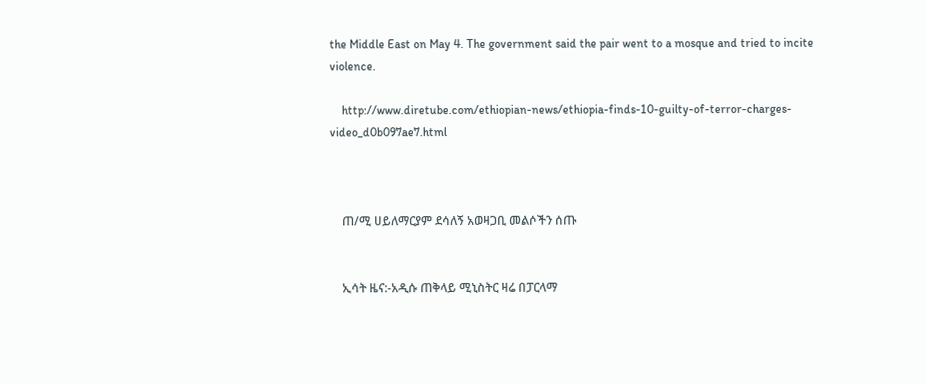the Middle East on May 4. The government said the pair went to a mosque and tried to incite violence.

    http://www.diretube.com/ethiopian-news/ethiopia-finds-10-guilty-of-terror-charges-video_d0b097ae7.html



    ጠ/ሚ ሀይለማርያም ደሳለኝ አወዛጋቢ መልሶችን ሰጡ


    ኢሳት ዜና:-አዲሱ ጠቅላይ ሚኒስትር ዛሬ በፓርላማ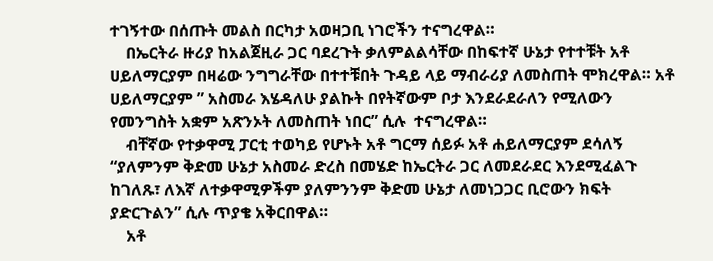ተገኝተው በሰጡት መልስ በርካታ አወዛጋቢ ነገሮችን ተናግረዋል።
    በኤርትራ ዙሪያ ከአልጀዚራ ጋር ባደረጉት ቃለምልልሳቸው በከፍተኛ ሁኔታ የተተቹት አቶ ሀይለማርያም በዛሬው ንግግራቸው በተተቹበት ጉዳይ ላይ ማብራሪያ ለመስጠት ሞክረዋል። አቶ ሀይለማርያም ” አስመራ እሄዳለሁ ያልኩት በየትኛውም ቦታ እንደራደራለን የሚለውን የመንግስት አቋም አጽንኦት ለመስጠት ነበር” ሲሉ  ተናግረዋል።
    ብቸኛው የተቃዋሚ ፓርቲ ተወካይ የሆኑት አቶ ግርማ ሰይፉ አቶ ሐይለማርያም ደሳለኝ “ያለምንም ቅድመ ሁኔታ አስመራ ድረስ በመሄድ ከኤርትራ ጋር ለመደራደር እንደሚፈልጉ  ከገለጹ፣ ለእኛ ለተቃዋሚዎችም ያለምንንም ቅድመ ሁኔታ ለመነጋጋር ቢሮውን ክፍት ያድርጉልን” ሲሉ ጥያቄ አቅርበዋል።
    አቶ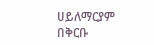ሀይለማርያም በቅርቡ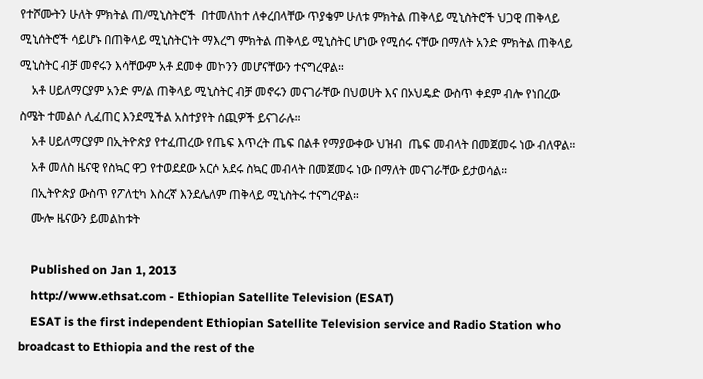የተሾሙትን ሁለት ምክትል ጠ/ሚኒስትሮች  በተመለከተ ለቀረበላቸው ጥያቄም ሁለቱ ምክትል ጠቅላይ ሚኒስትሮች ህጋዊ ጠቅላይ ሚኒሰትሮች ሳይሆኑ በጠቅላይ ሚኒስትርነት ማእረግ ምክትል ጠቅላይ ሚኒስትር ሆነው የሚሰሩ ናቸው በማለት አንድ ምክትል ጠቅላይ ሚኒስትር ብቻ መኖሩን እሳቸውም አቶ ደመቀ መኮንን መሆናቸውን ተናግረዋል።
    አቶ ሀይለማርያም አንድ ም/ል ጠቅላይ ሚኒስትር ብቻ መኖሩን መናገራቸው በህወሀት እና በኦህዴድ ውስጥ ቀደም ብሎ የነበረው ስሜት ተመልሶ ሊፈጠር እንደሚችል አስተያየት ሰጪዎች ይናገራሉ።
    አቶ ሀይለማርያም በኢትዮጵያ የተፈጠረው የጤፍ እጥረት ጤፍ በልቶ የማያውቀው ህዝብ  ጤፍ መብላት በመጀመሩ ነው ብለዋል።
    አቶ መለስ ዜናዊ የስኳር ዋጋ የተወደደው አርሶ አደሩ ስኳር መብላት በመጀመሩ ነው በማለት መናገራቸው ይታወሳል።
    በኢትዮጵያ ውስጥ የፖለቲካ እስረኛ እንደሌለም ጠቅላይ ሚኒስትሩ ተናግረዋል።
    ሙሎ ዜናውን ይመልከቱት

    Published on Jan 1, 2013
    http://www.ethsat.com - Ethiopian Satellite Television (ESAT)
    ESAT is the first independent Ethiopian Satellite Television service and Radio Station who broadcast to Ethiopia and the rest of the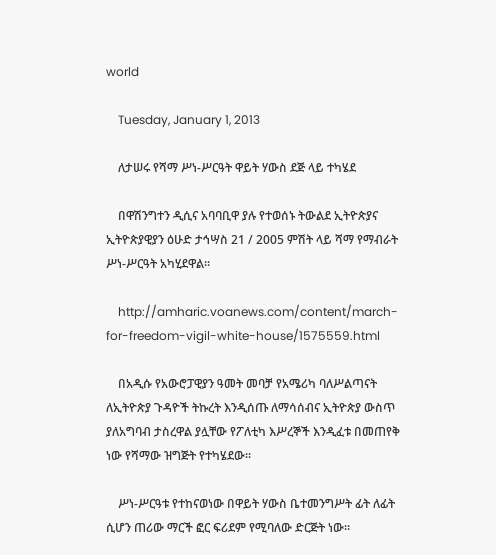world

    Tuesday, January 1, 2013

    ለታሠሩ የሻማ ሥነ-ሥርዓት ዋይት ሃውስ ደጅ ላይ ተካሄደ

    በዋሽንግተን ዲሲና አባባቢዋ ያሉ የተወሰኑ ትውልደ ኢትዮጵያና ኢትዮጵያዊያን ዕሁድ ታኅሣስ 21 / 2005 ምሽት ላይ ሻማ የማብራት ሥነ-ሥርዓት አካሂደዋል፡፡

    http://amharic.voanews.com/content/march-for-freedom-vigil-white-house/1575559.html

    በአዲሱ የአውሮፓዊያን ዓመት መባቻ የአሜሪካ ባለሥልጣናት ለኢትዮጵያ ጉዳዮች ትኩረት እንዲሰጡ ለማሳሰብና ኢትዮጵያ ውስጥ ያለአግባብ ታስረዋል ያሏቸው የፖለቲካ እሥረኞች እንዲፈቱ በመጠየቅ ነው የሻማው ዝግጅት የተካሄደው፡፡

    ሥነ-ሥርዓቱ የተከናወነው በዋይት ሃውስ ቤተመንግሥት ፊት ለፊት ሲሆን ጠሪው ማርች ፎር ፍሪደም የሚባለው ድርጅት ነው፡፡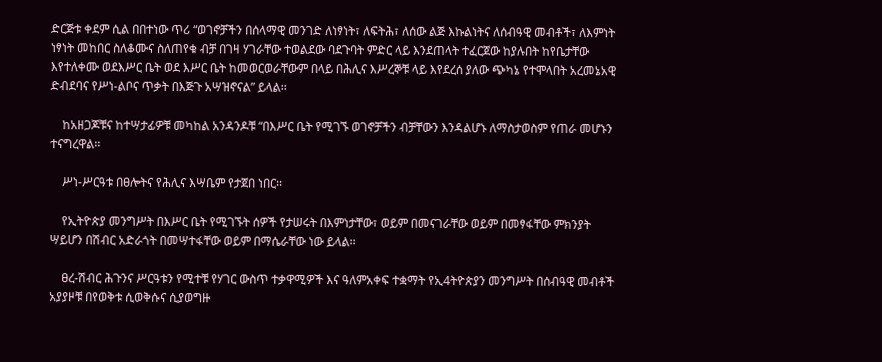ድርጅቱ ቀደም ሲል በበተነው ጥሪ “ወገኖቻችን በሰላማዊ መንገድ ለነፃነት፣ ለፍትሕ፣ ለሰው ልጅ እኩልነትና ለሰብዓዊ መብቶች፣ ለእምነት ነፃነት መከበር ስለቆሙና ስለጠየቁ ብቻ በገዛ ሃገራቸው ተወልደው ባደጉባት ምድር ላይ እንደጠላት ተፈርጀው ከያሉበት ከየቤታቸው እየተለቀሙ ወደእሥር ቤት ወደ እሥር ቤት ከመወርወራቸውም በላይ በሕሊና እሥረኞቹ ላይ እየደረሰ ያለው ጭካኔ የተሞላበት አረመኔአዊ ድብደባና የሥነ-ልቦና ጥቃት በእጅጉ አሣዝኖናል” ይላል፡፡

    ከአዘጋጆቹና ከተሣታፊዎቹ መካከል አንዳንዶቹ “በእሥር ቤት የሚገኙ ወገኖቻችን ብቻቸውን እንዳልሆኑ ለማስታወስም የጠራ መሆኑን ተናግረዋል፡፡

    ሥነ-ሥርዓቱ በፀሎትና የሕሊና እሣቤም የታጀበ ነበር፡፡

    የኢትዮጵያ መንግሥት በእሥር ቤት የሚገኙት ሰዎች የታሠሩት በእምነታቸው፣ ወይም በመናገራቸው ወይም በመፃፋቸው ምክንያት ሣይሆን በሽብር አድራጎት በመሣተፋቸው ወይም በማሴራቸው ነው ይላል፡፡

    ፀረ-ሽብር ሕጉንና ሥርዓቱን የሚተቹ የሃገር ውስጥ ተቃዋሚዎች እና ዓለምአቀፍ ተቋማት የኢ4ትዮጵያን መንግሥት በሰብዓዊ መብቶች አያያዞቹ በየወቅቱ ሲወቅሱና ሲያወግዙ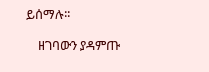ይሰማሉ፡፡

    ዘገባውን ያዳምጡ